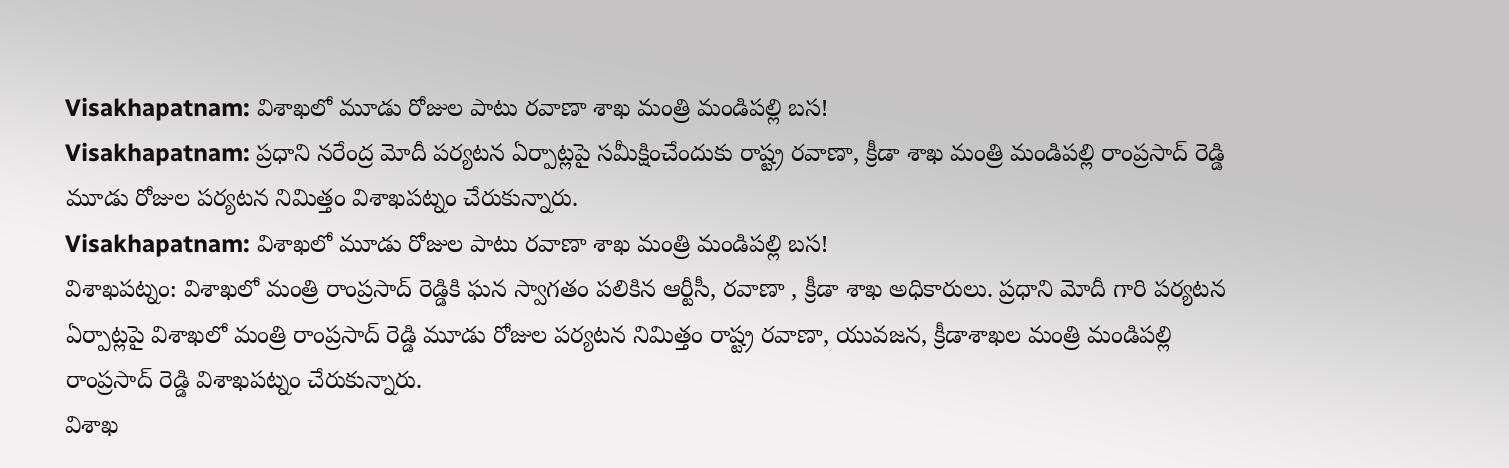Visakhapatnam: విశాఖలో మూడు రోజుల పాటు రవాణా శాఖ మంత్రి మండిపల్లి బస!
Visakhapatnam: ప్రధాని నరేంద్ర మోదీ పర్యటన ఏర్పాట్లపై సమీక్షించేందుకు రాష్ట్ర రవాణా, క్రీడా శాఖ మంత్రి మండిపల్లి రాంప్రసాద్ రెడ్డి మూడు రోజుల పర్యటన నిమిత్తం విశాఖపట్నం చేరుకున్నారు.
Visakhapatnam: విశాఖలో మూడు రోజుల పాటు రవాణా శాఖ మంత్రి మండిపల్లి బస!
విశాఖపట్నం: విశాఖలో మంత్రి రాంప్రసాద్ రెడ్డికి ఘన స్వాగతం పలికిన ఆర్టీసీ, రవాణా , క్రీడా శాఖ అధికారులు. ప్రధాని మోదీ గారి పర్యటన ఏర్పాట్లపై విశాఖలో మంత్రి రాంప్రసాద్ రెడ్డి మూడు రోజుల పర్యటన నిమిత్తం రాష్ట్ర రవాణా, యువజన, క్రీడాశాఖల మంత్రి మండిపల్లి రాంప్రసాద్ రెడ్డి విశాఖపట్నం చేరుకున్నారు.
విశాఖ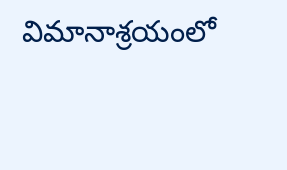విమానాశ్రయంలో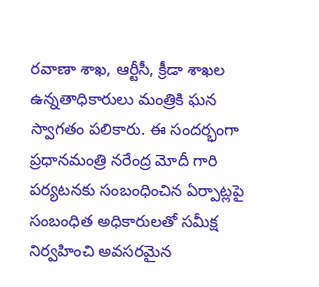రవాణా శాఖ, ఆర్టీసీ, క్రీడా శాఖల ఉన్నతాధికారులు మంత్రికి ఘన స్వాగతం పలికారు. ఈ సందర్భంగా ప్రధానమంత్రి నరేంద్ర మోదీ గారి పర్యటనకు సంబంధించిన ఏర్పాట్లపై సంబంధిత అధికారులతో సమీక్ష నిర్వహించి అవసరమైన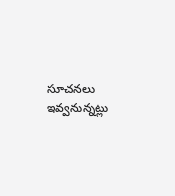సూచనలు ఇవ్వనున్నట్లు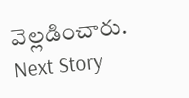వెల్లడించారు.
Next Story